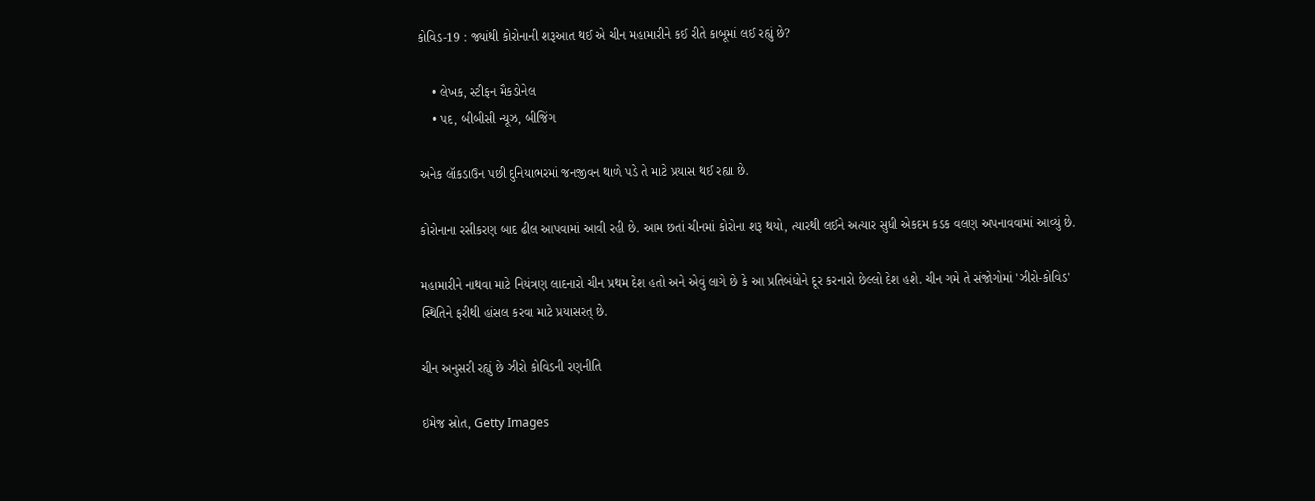કોવિડ-19 : જ્યાંથી કોરોનાની શરૂઆત થઈ એ ચીન મહામારીને કઈ રીતે કાબૂમાં લઈ રહ્યું છે?

    • લેખક, સ્ટીફન મૈકડોનેલ
    • પદ, બીબીસી ન્યૂઝ, બીજિંગ

અનેક લૉકડાઉન પછી દુનિયાભરમાં જનજીવન થાળે પડે તે માટે પ્રયાસ થઈ રહ્યા છે.

કોરોનાના રસીકરણ બાદ ઢીલ આપવામાં આવી રહી છે. આમ છતાં ચીનમાં કોરોના શરૂ થયો, ત્યારથી લઈને અત્યાર સુધી એકદમ કડક વલણ અપનાવવામાં આવ્યું છે.

મહામારીને નાથવા માટે નિયંત્રણ લાદનારો ચીન પ્રથમ દેશ હતો અને એવું લાગે છે કે આ પ્રતિબંધોને દૂર કરનારો છેલ્લો દેશ હશે. ચીન ગમે તે સંજોગોમાં 'ઝીરો-કોવિડ' સ્થિતિને ફરીથી હાંસલ કરવા માટે પ્રયાસરત્ છે.

ચીન અનુસરી રહ્યું છે ઝીરો કોવિડની રણનીતિ

ઇમેજ સ્રોત, Getty Images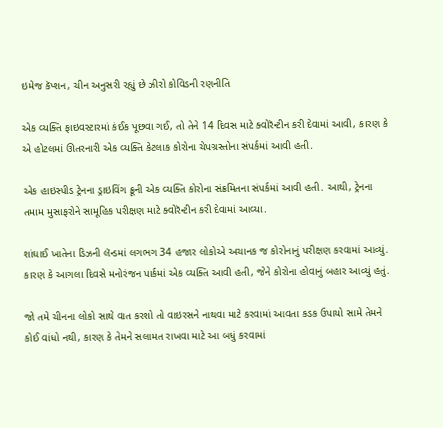ઇમેજ કૅપ્શન, ચીન અનુસરી રહ્યું છે ઝીરો કોવિડની રણનીતિ

એક વ્યક્તિ ફાઇવસ્ટારમાં કંઈક પૂછવા ગઈ, તો તેને 14 દિવસ માટે ક્વોરૅન્ટીન કરી દેવામાં આવી, કારણ કે એ હોટલમાં ઊતરનારી એક વ્યક્તિ કેટલાક કોરોના ચેપગ્રસ્તોના સંપર્કમાં આવી હતી.

એક હાઇસ્પીડ ટ્રેનના ડ્રાઇવિંગ ક્રૂની એક વ્યક્તિ કોરોના સંક્રમિતના સંપર્કમાં આવી હતી. આથી, ટ્રેનના તમામ મુસાફરોને સામૂહિક પરીક્ષણ માટે ક્વોરૅન્ટીન કરી દેવામાં આવ્યા.

શાંઘાઈ ખાતેના ડિઝની લૅન્ડમાં લગભગ 34 હજાર લોકોએ અચાનક જ કોરોનાનું પરીક્ષણ કરવામાં આવ્યું. કારણ કે આગલા દિવસે મનોરંજન પાર્કમાં એક વ્યક્તિ આવી હતી, જેને કોરોના હોવાનું બહાર આવ્યું હતું.

જો તમે ચીનના લોકો સાથે વાત કરશો તો વાઇરસને નાથવા માટે કરવામાં આવતા કડક ઉપાયો સામે તેમને કોઈ વાંધો નથી, કારણ કે તેમને સલામત રાખવા માટે આ બધું કરવામાં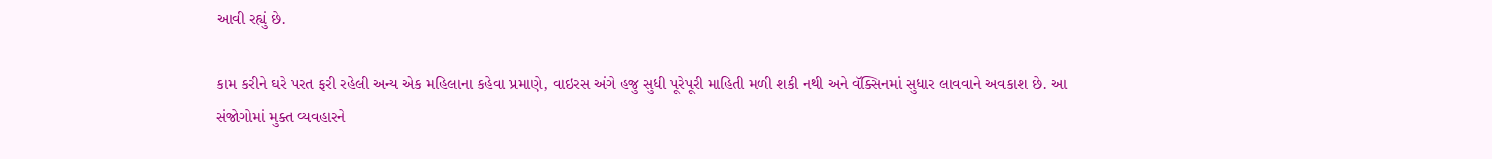આવી રહ્યું છે.

કામ કરીને ઘરે પરત ફરી રહેલી અન્ય એક મહિલાના કહેવા પ્રમાણે, વાઇરસ અંગે હજુ સુધી પૂરેપૂરી માહિતી મળી શકી નથી અને વૅક્સિનમાં સુધાર લાવવાને અવકાશ છે. આ સંજોગોમાં મુક્ત વ્યવહારને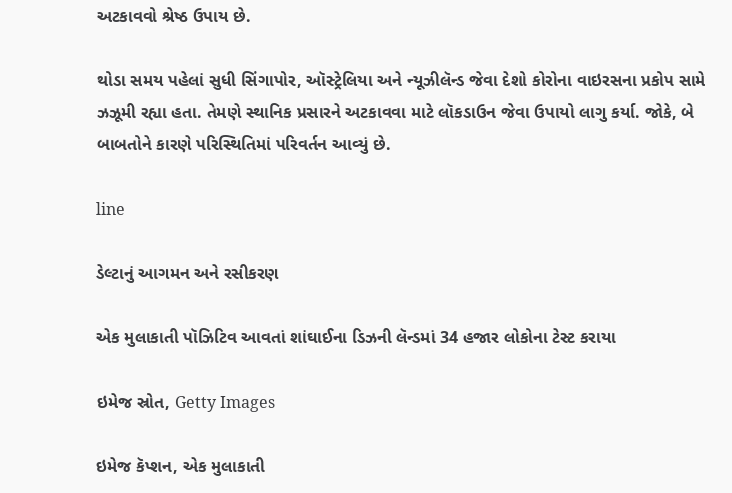અટકાવવો શ્રેષ્ઠ ઉપાય છે.

થોડા સમય પહેલાં સુધી સિંગાપોર, ઑસ્ટ્રેલિયા અને ન્યૂઝીલૅન્ડ જેવા દેશો કોરોના વાઇરસના પ્રકોપ સામે ઝઝૂમી રહ્યા હતા. તેમણે સ્થાનિક પ્રસારને અટકાવવા માટે લૉકડાઉન જેવા ઉપાયો લાગુ કર્યા. જોકે, બે બાબતોને કારણે પરિસ્થિતિમાં પરિવર્તન આવ્યું છે.

line

ડેલ્ટાનું આગમન અને રસીકરણ

એક મુલાકાતી પૉઝિટિવ આવતાં શાંઘાઈના ડિઝની લૅન્ડમાં 34 હજાર લોકોના ટેસ્ટ કરાયા

ઇમેજ સ્રોત, Getty Images

ઇમેજ કૅપ્શન, એક મુલાકાતી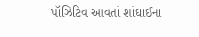પૉઝિટિવ આવતાં શાંઘાઈના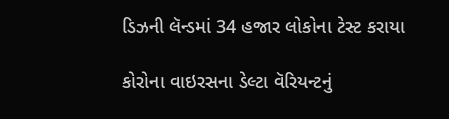ડિઝની લૅન્ડમાં 34 હજાર લોકોના ટેસ્ટ કરાયા

કોરોના વાઇરસના ડેલ્ટા વૅરિયન્ટનું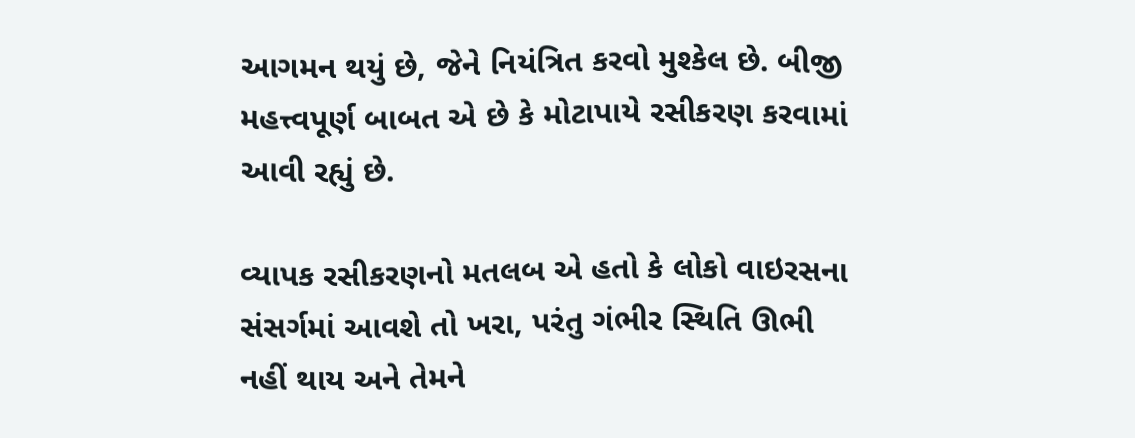આગમન થયું છે, જેને નિયંત્રિત કરવો મુશ્કેલ છે. બીજી મહત્ત્વપૂર્ણ બાબત એ છે કે મોટાપાયે રસીકરણ કરવામાં આવી રહ્યું છે.

વ્યાપક રસીકરણનો મતલબ એ હતો કે લોકો વાઇરસના સંસર્ગમાં આવશે તો ખરા, પરંતુ ગંભીર સ્થિતિ ઊભી નહીં થાય અને તેમને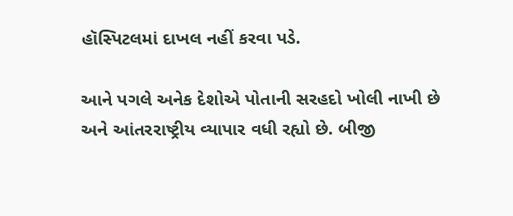હૉસ્પિટલમાં દાખલ નહીં કરવા પડે.

આને પગલે અનેક દેશોએ પોતાની સરહદો ખોલી નાખી છે અને આંતરરાષ્ટ્રીય વ્યાપાર વધી રહ્યો છે. બીજી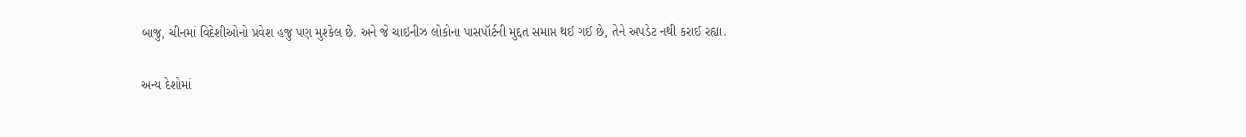બાજુ, ચીનમાં વિદેશીઓનો પ્રવેશ હજુ પણ મુશ્કેલ છે. અને જે ચાઇનીઝ લોકોના પાસપૉર્ટની મુદ્દત સમાપ્ત થઈ ગઈ છે, તેને અપડેટ નથી કરાઈ રહ્યા.

અન્ય દેશોમાં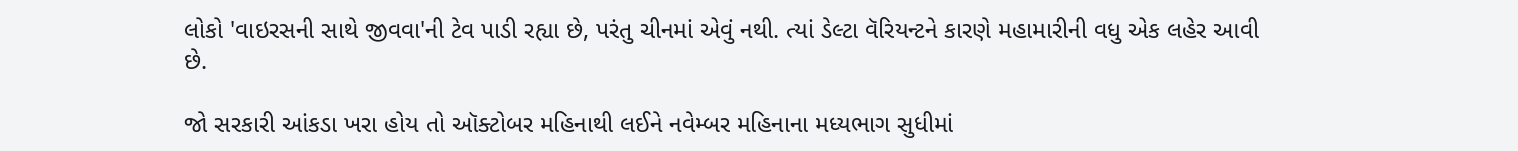લોકો 'વાઇરસની સાથે જીવવા'ની ટેવ પાડી રહ્યા છે, પરંતુ ચીનમાં એવું નથી. ત્યાં ડેલ્ટા વૅરિયન્ટને કારણે મહામારીની વધુ એક લહેર આવી છે.

જો સરકારી આંકડા ખરા હોય તો ઑક્ટોબર મહિનાથી લઈને નવેમ્બર મહિનાના મધ્યભાગ સુધીમાં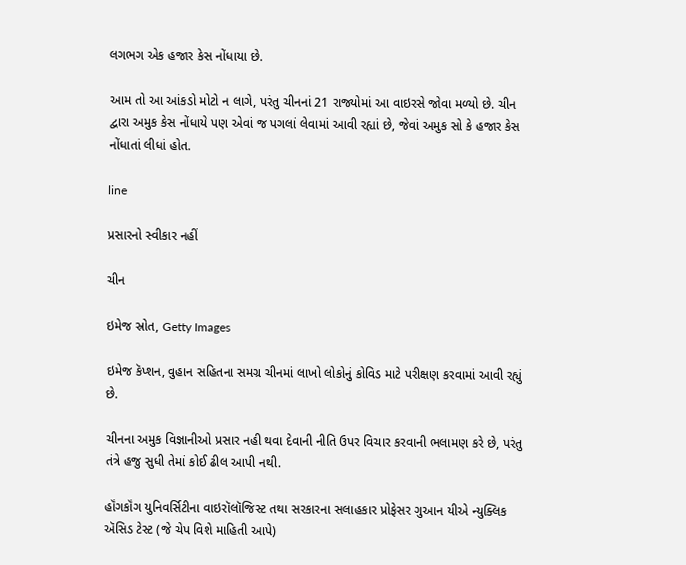લગભગ એક હજાર કેસ નોંધાયા છે.

આમ તો આ આંકડો મોટો ન લાગે, પરંતુ ચીનનાં 21 રાજ્યોમાં આ વાઇરસે જોવા મળ્યો છે. ચીન દ્વારા અમુક કેસ નોંધાયે પણ એવાં જ પગલાં લેવામાં આવી રહ્યાં છે, જેવાં અમુક સો કે હજાર કેસ નોંધાતાં લીધાં હોત.

line

પ્રસારનો સ્વીકાર નહીં

ચીન

ઇમેજ સ્રોત, Getty Images

ઇમેજ કૅપ્શન, વુહાન સહિતના સમગ્ર ચીનમાં લાખો લોકોનું કોવિડ માટે પરીક્ષણ કરવામાં આવી રહ્યું છે.

ચીનના અમુક વિજ્ઞાનીઓ પ્રસાર નહી થવા દેવાની નીતિ ઉપર વિચાર કરવાની ભલામણ કરે છે, પરંતુ તંત્રે હજુ સુધી તેમાં કોઈ ઢીલ આપી નથી.

હૉંગકૉંગ યુનિવર્સિટીના વાઇરૉલૉજિસ્ટ તથા સરકારના સલાહકાર પ્રોફેસર ગુઆન યીએ ન્યુક્લિક ઍસિડ ટેસ્ટ (જે ચેપ વિશે માહિતી આપે)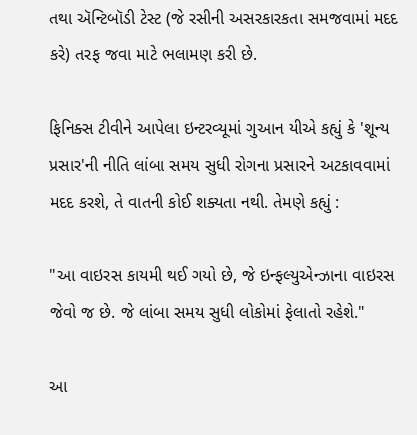તથા ઍન્ટિબૉડી ટેસ્ટ (જે રસીની અસરકારકતા સમજવામાં મદદ કરે) તરફ જવા માટે ભલામણ કરી છે.

ફિનિક્સ ટીવીને આપેલા ઇન્ટરવ્યૂમાં ગુઆન યીએ કહ્યું કે 'શૂન્ય પ્રસાર'ની નીતિ લાંબા સમય સુધી રોગના પ્રસારને અટકાવવામાં મદદ કરશે, તે વાતની કોઈ શક્યતા નથી. તેમણે કહ્યું :

"આ વાઇરસ કાયમી થઈ ગયો છે, જે ઇન્ફલ્યુએન્ઝાના વાઇરસ જેવો જ છે. જે લાંબા સમય સુધી લોકોમાં ફેલાતો રહેશે."

આ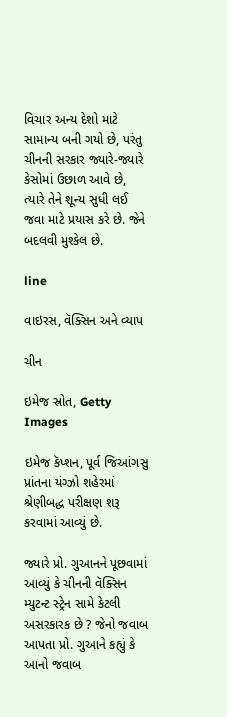વિચાર અન્ય દેશો માટે સામાન્ય બની ગયો છે, પરંતુ ચીનની સરકાર જ્યારે-જ્યારે કેસોમાં ઉછાળ આવે છે, ત્યારે તેને શૂન્ય સુધી લઈ જવા માટે પ્રયાસ કરે છે. જેને બદલવી મુશ્કેલ છે.

line

વાઇરસ, વૅક્સિન અને વ્યાપ

ચીન

ઇમેજ સ્રોત, Getty Images

ઇમેજ કૅપ્શન, પૂર્વ જિઆંગસુ પ્રાંતના યંગ્ઝો શહેરમાં શ્રેણીબદ્ધ પરીક્ષણ શરૂ કરવામાં આવ્યું છે.

જ્યારે પ્રો. ગુઆનને પૂછવામાં આવ્યું કે ચીનની વૅક્સિન મ્યુટન્ટ સ્ટ્રેન સામે કેટલી અસરકારક છે ? જેનો જવાબ આપતા પ્રો. ગુઆને કહ્યું કે આનો જવાબ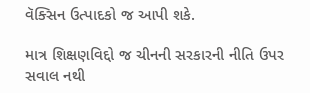વૅક્સિન ઉત્પાદકો જ આપી શકે.

માત્ર શિક્ષણવિદ્દો જ ચીનની સરકારની નીતિ ઉપર સવાલ નથી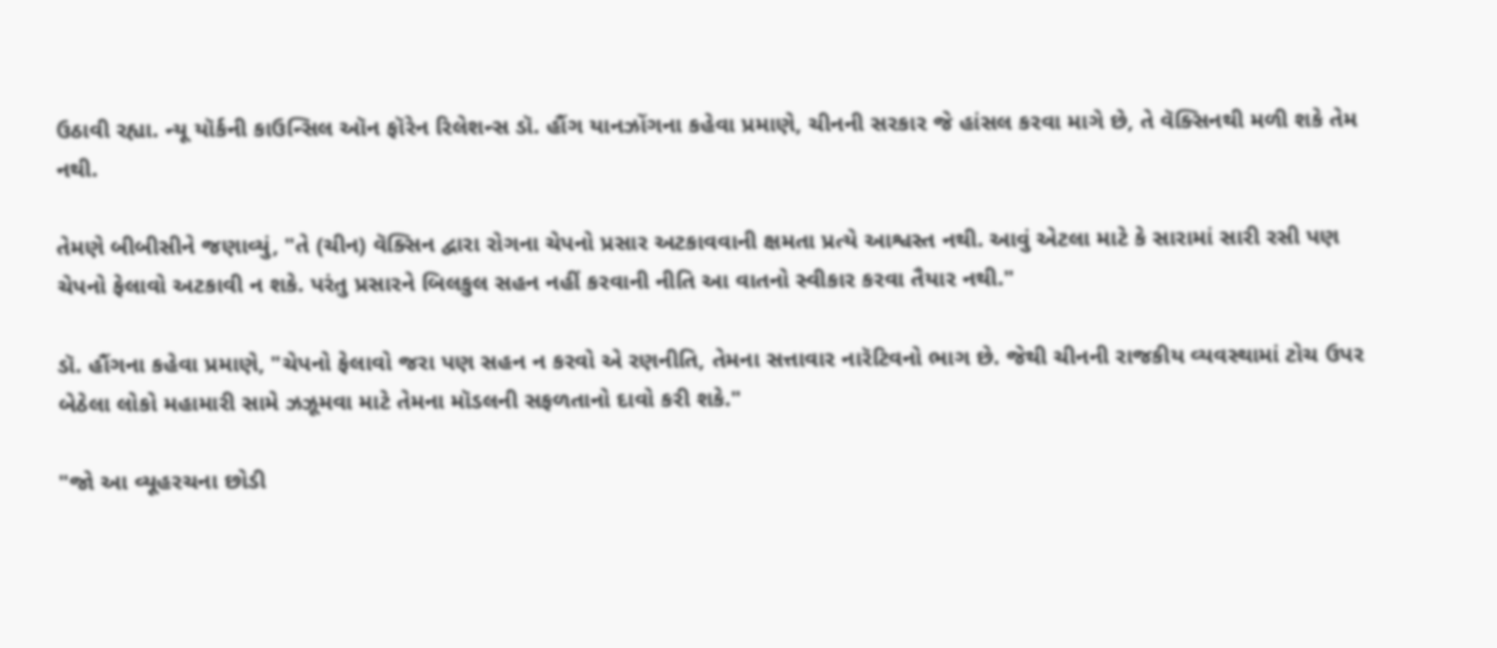ઉઠાવી રહ્યા. ન્યૂ યૉર્કની કાઉન્સિલ ઑન ફૉરેન રિલેશન્સ ડૉ. હૌંગ યાનઝોંગના કહેવા પ્રમાણે, ચીનની સરકાર જે હાંસલ કરવા માગે છે, તે વૅક્સિનથી મળી શકે તેમ નથી.

તેમણે બીબીસીને જણાવ્યું, "તે (ચીન) વૅક્સિન દ્વારા રોગના ચેપનો પ્રસાર અટકાવવાની ક્ષમતા પ્રત્યે આશ્વસ્ત નથી. આવું એટલા માટે કે સારામાં સારી રસી પણ ચેપનો ફેલાવો અટકાવી ન શકે. પરંતુ પ્રસારને બિલકુલ સહન નહીં કરવાની નીતિ આ વાતનો સ્વીકાર કરવા તૈયાર નથી."

ડૉ. હૌંગના કહેવા પ્રમાણે, "ચેપનો ફેલાવો જરા પણ સહન ન કરવો એ રણનીતિ, તેમના સત્તાવાર નારૅટિવનો ભાગ છે. જેથી ચીનની રાજકીય વ્યવસ્થામાં ટોચ ઉપર બેઠેલા લોકો મહામારી સામે ઝઝૂમવા માટે તેમના મૉડલની સફળતાનો દાવો કરી શકે."

"જો આ વ્યૂહરચના છોડી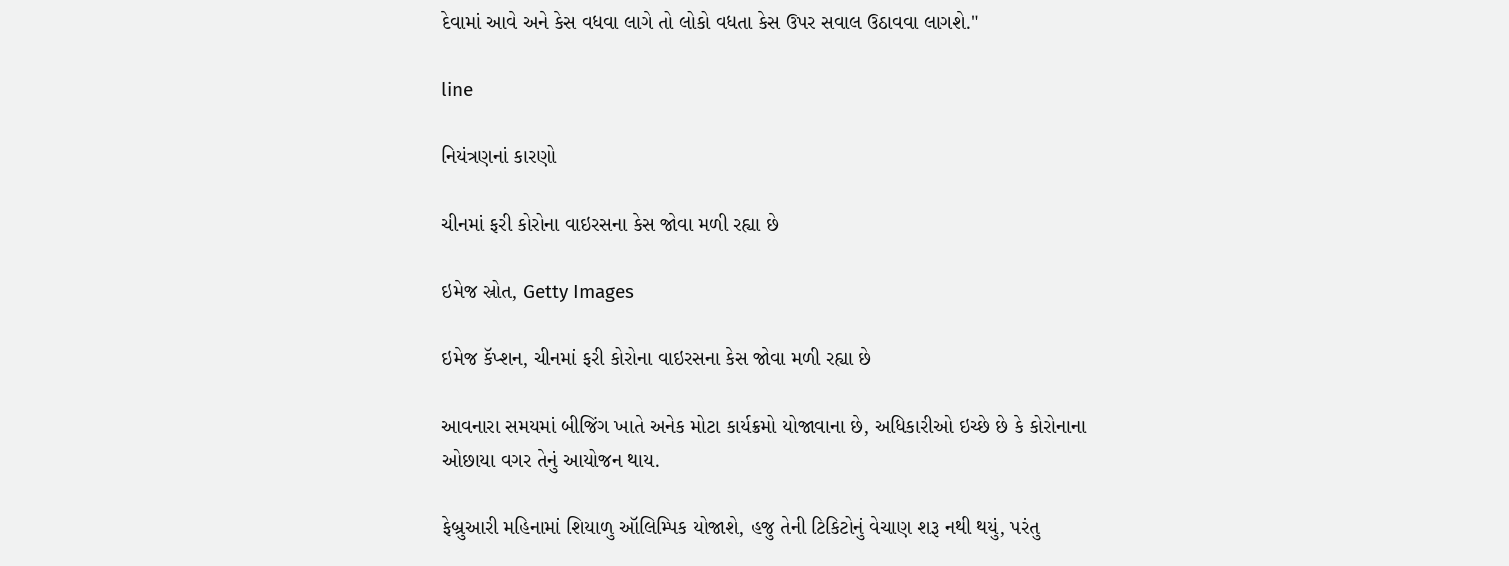દેવામાં આવે અને કેસ વધવા લાગે તો લોકો વધતા કેસ ઉપર સવાલ ઉઠાવવા લાગશે."

line

નિયંત્રણનાં કારણો

ચીનમાં ફરી કોરોના વાઇરસના કેસ જોવા મળી રહ્યા છે

ઇમેજ સ્રોત, Getty Images

ઇમેજ કૅપ્શન, ચીનમાં ફરી કોરોના વાઇરસના કેસ જોવા મળી રહ્યા છે

આવનારા સમયમાં બીજિંગ ખાતે અનેક મોટા કાર્યક્રમો યોજાવાના છે, અધિકારીઓ ઇચ્છે છે કે કોરોનાના ઓછાયા વગર તેનું આયોજન થાય.

ફેબ્રુઆરી મહિનામાં શિયાળુ ઑલિમ્પિક યોજાશે, હજુ તેની ટિકિટોનું વેચાણ શરૂ નથી થયું, પરંતુ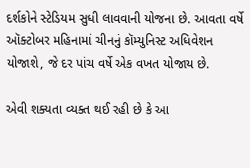દર્શકોને સ્ટેડિયમ સુધી લાવવાની યોજના છે. આવતા વર્ષે ઑક્ટોબર મહિનામાં ચીનનું કૉમ્યુનિસ્ટ અધિવેશન યોજાશે, જે દર પાંચ વર્ષે એક વખત યોજાય છે.

એવી શક્યતા વ્યક્ત થઈ રહી છે કે આ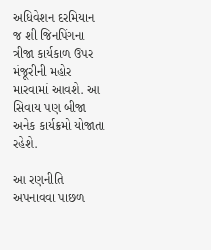અધિવેશન દરમિયાન જ શી જિનપિંગના ત્રીજા કાર્યકાળ ઉપર મંજૂરીની મહોર મારવામાં આવશે. આ સિવાય પણ બીજા અનેક કાર્યક્રમો યોજાતા રહેશે.

આ રણનીતિ અપનાવવા પાછળ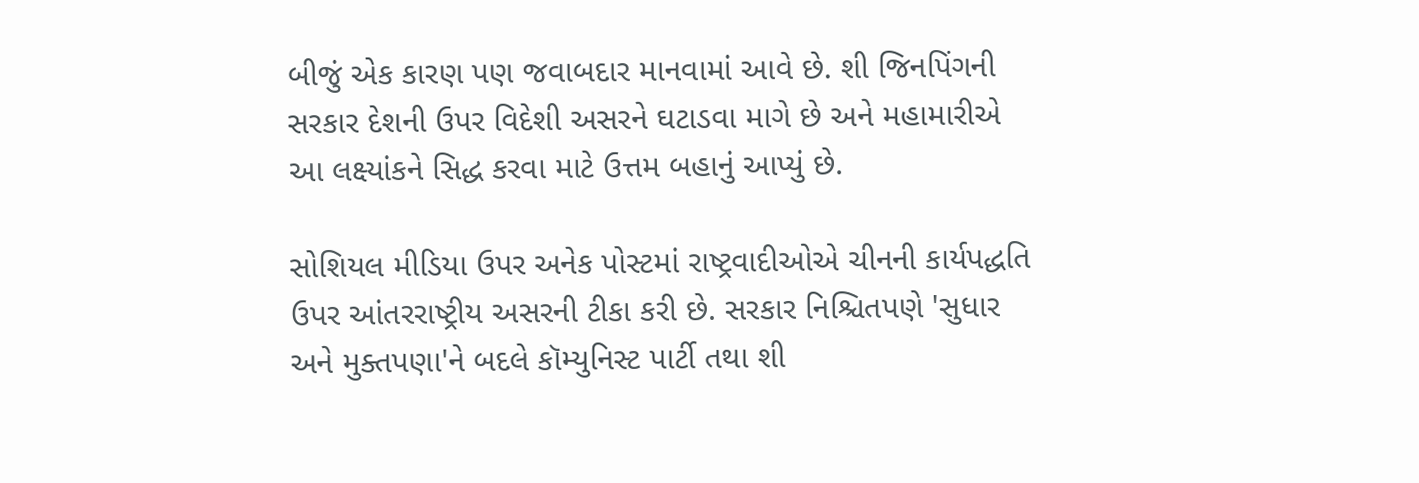બીજું એક કારણ પણ જવાબદાર માનવામાં આવે છે. શી જિનપિંગની સરકાર દેશની ઉપર વિદેશી અસરને ઘટાડવા માગે છે અને મહામારીએ આ લક્ષ્યાંકને સિદ્ધ કરવા માટે ઉત્તમ બહાનું આપ્યું છે.

સોશિયલ મીડિયા ઉપર અનેક પોસ્ટમાં રાષ્ટ્રવાદીઓએ ચીનની કાર્યપદ્ધતિ ઉપર આંતરરાષ્ટ્રીય અસરની ટીકા કરી છે. સરકાર નિશ્ચિતપણે 'સુધાર અને મુક્તપણા'ને બદલે કૉમ્યુનિસ્ટ પાર્ટી તથા શી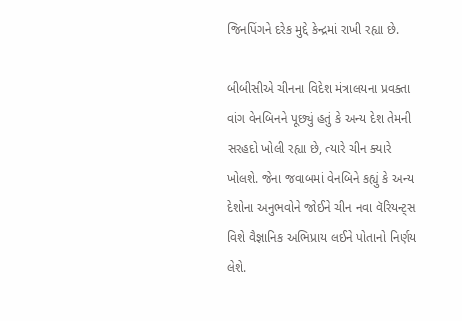જિનપિંગને દરેક મુદ્દે કેન્દ્રમાં રાખી રહ્યા છે.

બીબીસીએ ચીનના વિદેશ મંત્રાલયના પ્રવક્તા વાંગ વેનબિનને પૂછ્યું હતું કે અન્ય દેશ તેમની સરહદો ખોલી રહ્યા છે, ત્યારે ચીન ક્યારે ખોલશે. જેના જવાબમાં વેનબિને કહ્યું કે અન્ય દેશોના અનુભવોને જોઈને ચીન નવા વૅરિયન્ટ્સ વિશે વૈજ્ઞાનિક અભિપ્રાય લઈને પોતાનો નિર્ણય લેશે.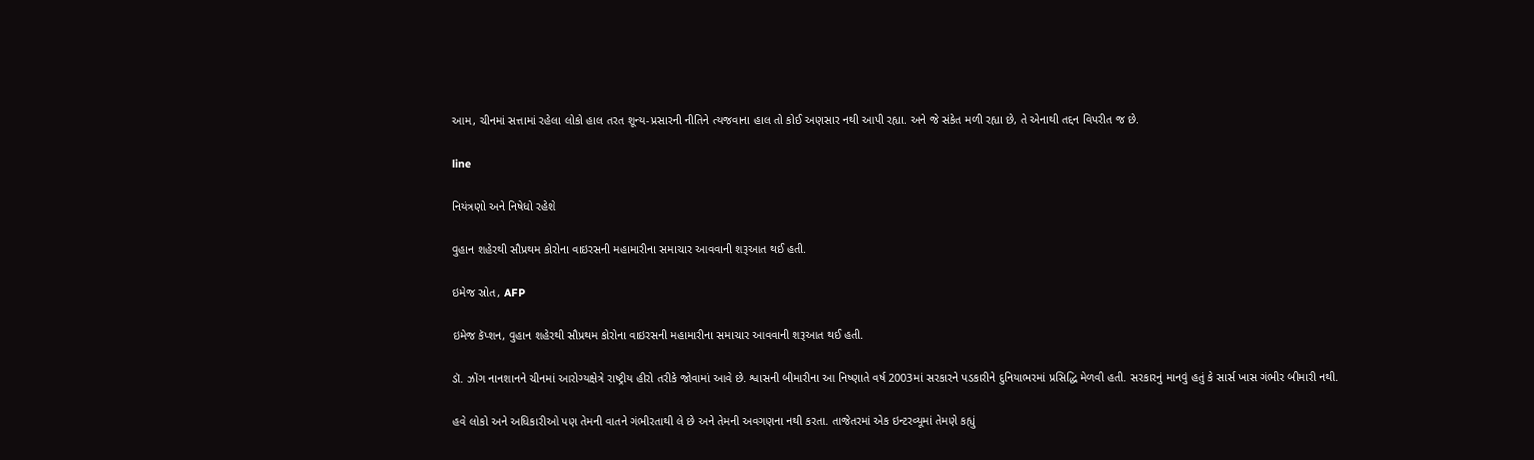આમ, ચીનમાં સત્તામાં રહેલા લોકો હાલ તરત શૂન્ય-પ્રસારની નીતિને ત્યજવાના હાલ તો કોઈ અણસાર નથી આપી રહ્યા. અને જે સંકેત મળી રહ્યા છે, તે એનાથી તદ્દન વિપરીત જ છે.

line

નિયંત્રણો અને નિષેધો રહેશે

વુહાન શહેરથી સૌપ્રથમ કોરોના વાઇરસની મહામારીના સમાચાર આવવાની શરૂઆત થઈ હતી.

ઇમેજ સ્રોત, AFP

ઇમેજ કૅપ્શન, વુહાન શહેરથી સૌપ્રથમ કોરોના વાઇરસની મહામારીના સમાચાર આવવાની શરૂઆત થઈ હતી.

ડૉ. ઝોંગ નાનશાનને ચીનમાં આરોગ્યક્ષેત્રે રાષ્ટ્રીય હીરો તરીકે જોવામાં આવે છે. શ્વાસની બીમારીના આ નિષ્ણાતે વર્ષ 2003માં સરકારને પડકારીને દુનિયાભરમાં પ્રસિદ્ધિ મેળવી હતી. સરકારનું માનવું હતું કે સાર્સ ખાસ ગંભીર બીમારી નથી.

હવે લોકો અને અધિકારીઓ પણ તેમની વાતને ગંભીરતાથી લે છે અને તેમની અવગણના નથી કરતા. તાજેતરમાં એક ઇન્ટરવ્યૂમાં તેમણે કહ્યું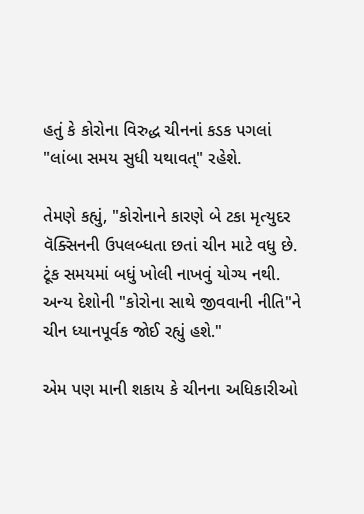હતું કે કોરોના વિરુદ્ધ ચીનનાં કડક પગલાં "લાંબા સમય સુધી યથાવત્" રહેશે.

તેમણે કહ્યું, "કોરોનાને કારણે બે ટકા મૃત્યુદર વૅક્સિનની ઉપલબ્ધતા છતાં ચીન માટે વધુ છે. ટૂંક સમયમાં બધું ખોલી નાખવું યોગ્ય નથી. અન્ય દેશોની "કોરોના સાથે જીવવાની નીતિ"ને ચીન ધ્યાનપૂર્વક જોઈ રહ્યું હશે."

એમ પણ માની શકાય કે ચીનના અધિકારીઓ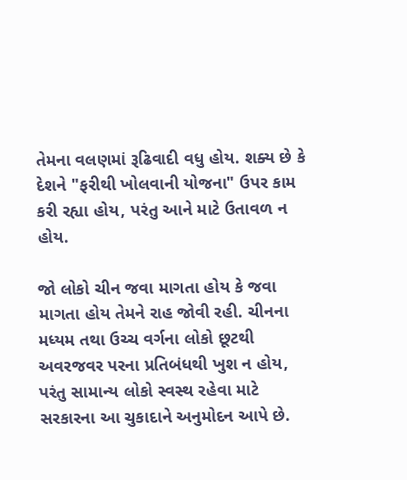તેમના વલણમાં રૂઢિવાદી વધુ હોય. શક્ય છે કે દેશને "ફરીથી ખોલવાની યોજના" ઉપર કામ કરી રહ્યા હોય, પરંતુ આને માટે ઉતાવળ ન હોય.

જો લોકો ચીન જવા માગતા હોય કે જવા માગતા હોય તેમને રાહ જોવી રહી. ચીનના મધ્યમ તથા ઉચ્ચ વર્ગના લોકો છૂટથી અવરજવર પરના પ્રતિબંધથી ખુશ ન હોય, પરંતુ સામાન્ય લોકો સ્વસ્થ રહેવા માટે સરકારના આ ચુકાદાને અનુમોદન આપે છે.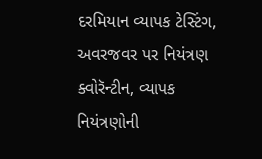દરમિયાન વ્યાપક ટેસ્ટિંગ, અવરજવર પર નિયંત્રણ ક્વોરૅન્ટીન, વ્યાપક નિયંત્રણોની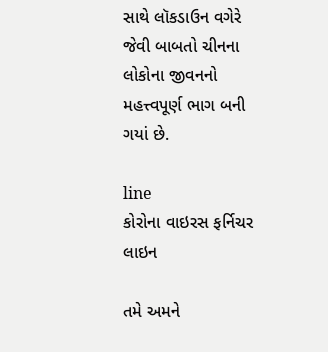સાથે લૉકડાઉન વગેરે જેવી બાબતો ચીનના લોકોના જીવનનો મહત્ત્વપૂર્ણ ભાગ બની ગયાં છે.

line
કોરોના વાઇરસ ફર્નિચર
લાઇન

તમે અમને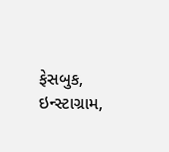ફેસબુક, ઇન્સ્ટાગ્રામ,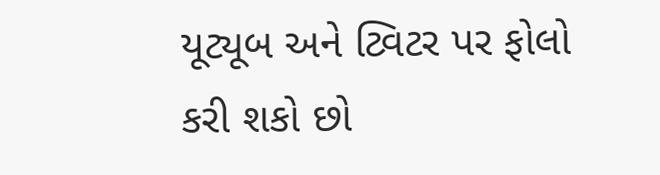યૂટ્યૂબ અને ટ્વિટર પર ફોલો કરી શકો છો